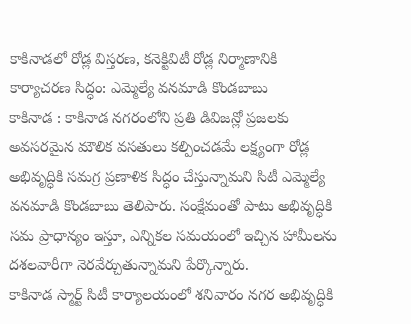కాకినాడలో రోడ్ల విస్తరణ, కనెక్టివిటీ రోడ్ల నిర్మాణానికి కార్యాచరణ సిద్ధం: ఎమ్మెల్యే వనమాడి కొండబాబు
కాకినాడ : కాకినాడ నగరంలోని ప్రతి డివిజన్లో ప్రజలకు అవసరమైన మౌలిక వసతులు కల్పించడమే లక్ష్యంగా రోడ్ల అభివృద్ధికి సమగ్ర ప్రణాళిక సిద్ధం చేస్తున్నామని సిటీ ఎమ్మెల్యే వనమాడి కొండబాబు తెలిపారు. సంక్షేమంతో పాటు అభివృద్ధికి సమ ప్రాధాన్యం ఇస్తూ, ఎన్నికల సమయంలో ఇచ్చిన హామీలను దశలవారీగా నెరవేర్చుతున్నామని పేర్కొన్నారు.
కాకినాడ స్మార్ట్ సిటీ కార్యాలయంలో శనివారం నగర అభివృద్ధికి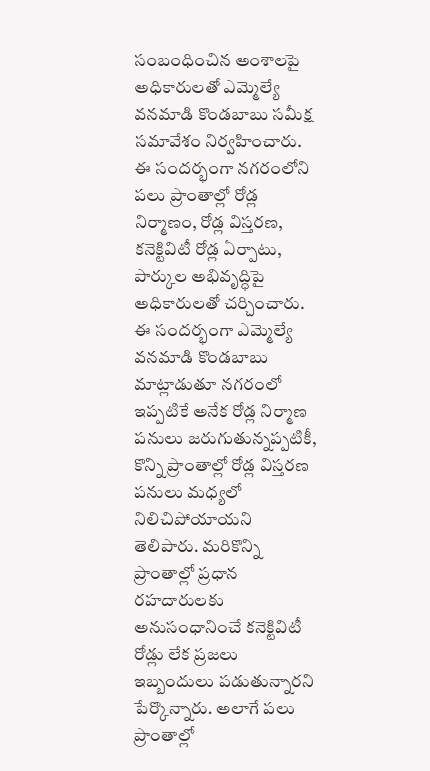సంబంధించిన అంశాలపై అధికారులతో ఎమ్మెల్యే వనమాడి కొండబాబు సమీక్ష సమావేశం నిర్వహించారు. ఈ సందర్భంగా నగరంలోని పలు ప్రాంతాల్లో రోడ్ల నిర్మాణం, రోడ్ల విస్తరణ, కనెక్టివిటీ రోడ్ల ఏర్పాటు, పార్కుల అభివృద్ధిపై అధికారులతో చర్చించారు.
ఈ సందర్భంగా ఎమ్మెల్యే వనమాడి కొండబాబు మాట్లాడుతూ నగరంలో ఇప్పటికే అనేక రోడ్ల నిర్మాణ పనులు జరుగుతున్నప్పటికీ, కొన్ని ప్రాంతాల్లో రోడ్ల విస్తరణ పనులు మధ్యలో నిలిచిపోయాయని తెలిపారు. మరికొన్ని ప్రాంతాల్లో ప్రధాన రహదారులకు అనుసంధానించే కనెక్టివిటీ రోడ్లు లేక ప్రజలు ఇబ్బందులు పడుతున్నారని పేర్కొన్నారు. అలాగే పలు ప్రాంతాల్లో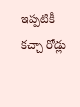ఇప్పటికీ కచ్చా రోడ్లు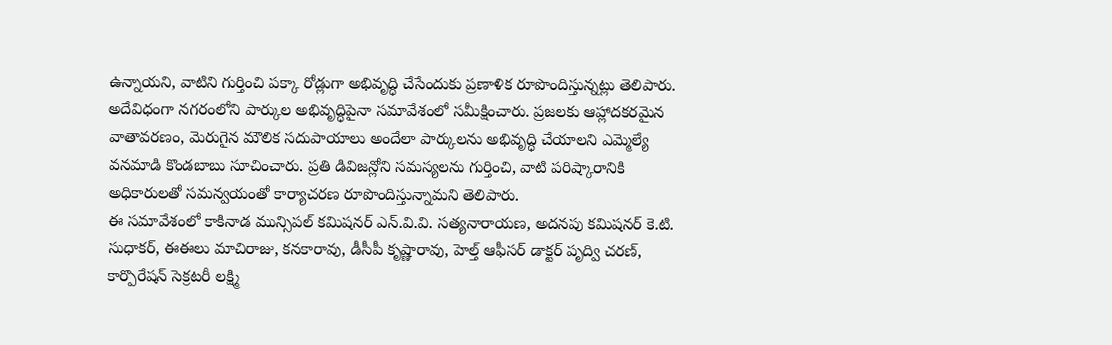ఉన్నాయని, వాటిని గుర్తించి పక్కా రోడ్లుగా అభివృద్ధి చేసేందుకు ప్రణాళిక రూపొందిస్తున్నట్లు తెలిపారు.
అదేవిధంగా నగరంలోని పార్కుల అభివృద్ధిపైనా సమావేశంలో సమీక్షించారు. ప్రజలకు ఆహ్లాదకరమైన వాతావరణం, మెరుగైన మౌలిక సదుపాయాలు అందేలా పార్కులను అభివృద్ధి చేయాలని ఎమ్మెల్యే వనమాడి కొండబాబు సూచించారు. ప్రతి డివిజన్లోని సమస్యలను గుర్తించి, వాటి పరిష్కారానికి అధికారులతో సమన్వయంతో కార్యాచరణ రూపొందిస్తున్నామని తెలిపారు.
ఈ సమావేశంలో కాకినాడ మున్సిపల్ కమిషనర్ ఎన్.వి.వి. సత్యనారాయణ, అదనపు కమిషనర్ కె.టి. సుధాకర్, ఈఈలు మాచిరాజు, కనకారావు, డీసీపీ కృష్ణారావు, హెల్త్ ఆఫీసర్ డాక్టర్ పృద్వి చరణ్, కార్పొరేషన్ సెక్రటరీ లక్ష్మి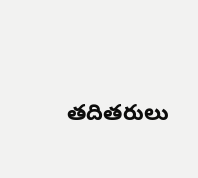తదితరులు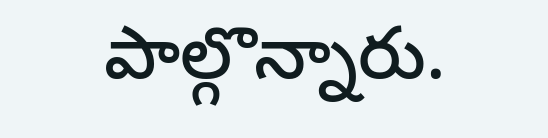పాల్గొన్నారు.